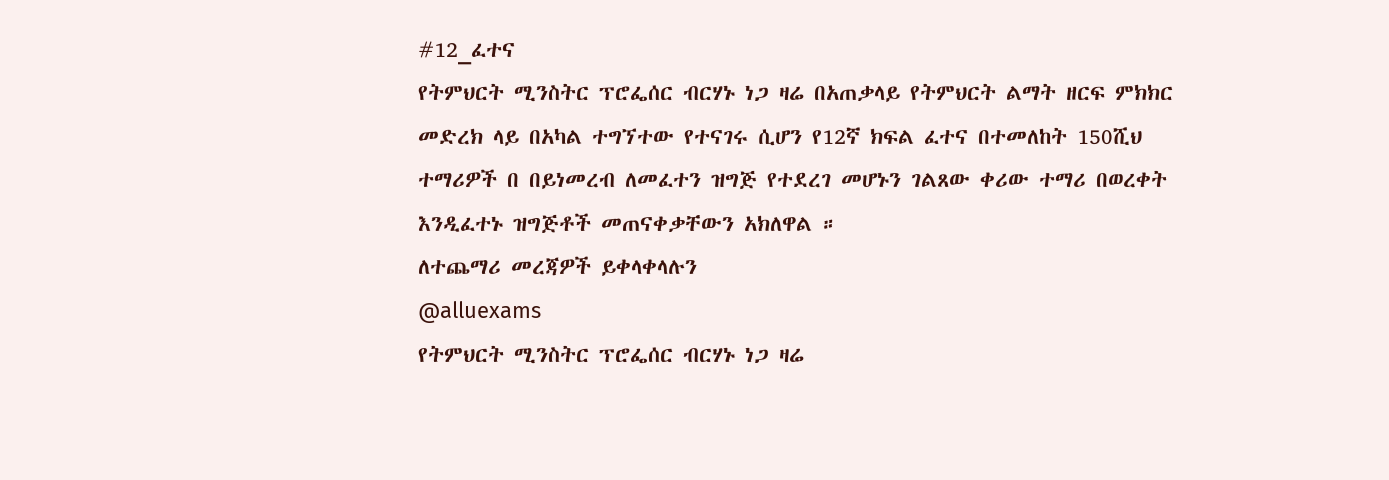#12_ፈተና
የትምህርት ሚንስትር ፕሮፌሰር ብርሃኑ ነጋ ዛሬ በአጠቃላይ የትምህርት ልማት ዘርፍ ምክክር መድረክ ላይ በአካል ተግኘተው የተናገሩ ሲሆን የ12ኛ ክፍል ፈተና በተመለከት 150ሺህ ተማሪዎች በ በይነመረብ ለመፈተን ዝግጅ የተደረገ መሆኑን ገልጸው ቀሪው ተማሪ በወረቀት እንዲፈተኑ ዝግጅቶች መጠናቀቃቸውን አክለዋል ።
ለተጨማሪ መረጃዎች ይቀላቀላሉን
@alluexams
የትምህርት ሚንስትር ፕሮፌሰር ብርሃኑ ነጋ ዛሬ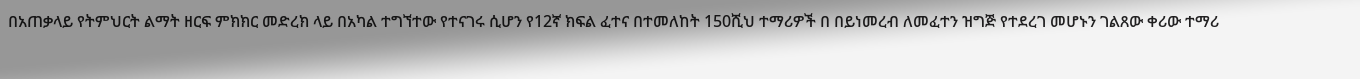በአጠቃላይ የትምህርት ልማት ዘርፍ ምክክር መድረክ ላይ በአካል ተግኘተው የተናገሩ ሲሆን የ12ኛ ክፍል ፈተና በተመለከት 150ሺህ ተማሪዎች በ በይነመረብ ለመፈተን ዝግጅ የተደረገ መሆኑን ገልጸው ቀሪው ተማሪ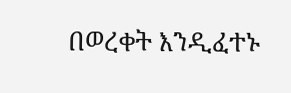በወረቀት እንዲፈተኑ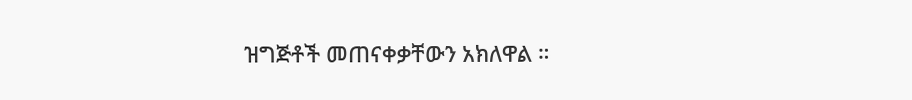ዝግጅቶች መጠናቀቃቸውን አክለዋል ።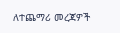ለተጨማሪ መረጃዎች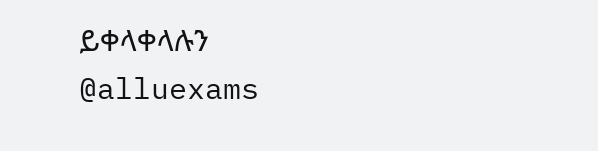ይቀላቀላሉን
@alluexams